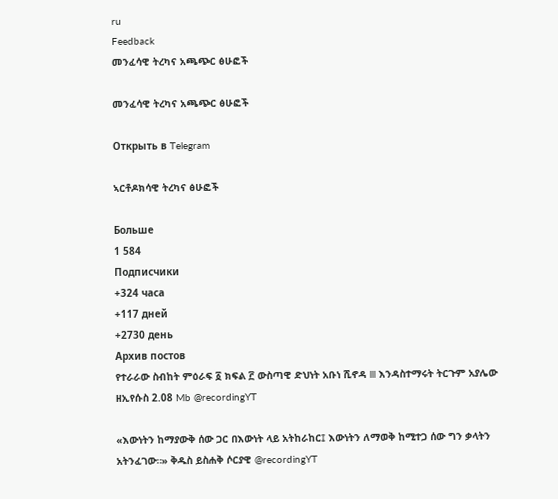ru
Feedback
መንፈሳዊ ትረካና አጫጭር ፅሁፎች

መንፈሳዊ ትረካና አጫጭር ፅሁፎች

Открыть в Telegram

ኣርቶዶክሳዊ ትረካና ፅሁፎች

Больше
1 584
Подписчики
+324 часа
+117 дней
+2730 день
Архив постов
የተራራው ስብከት ምዕራፍ ፩ ክፍል ፫ ውስጣዊ ድህነት አቡነ ሺኖዳ lll እንዳስተማሩት ትርጉም አያሌው ዘኢየሱስ 2.08 Mb @recordingYT

«እውነትን ከማያውቅ ሰው ጋር በእውነት ላይ አትከራከር፤ እውነትን ለማወቅ ከሚተጋ ሰው ግን ቃላትን አትንፈገው።» ቅዱስ ይስሐቅ ሶርያዊ @recordingYT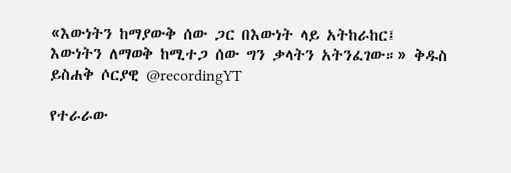«እውነትን ከማያውቅ ሰው ጋር በእውነት ላይ አትከራከር፤ እውነትን ለማወቅ ከሚተጋ ሰው ግን ቃላትን አትንፈገው።» ቅዱስ ይስሐቅ ሶርያዊ @recordingYT

የተራራው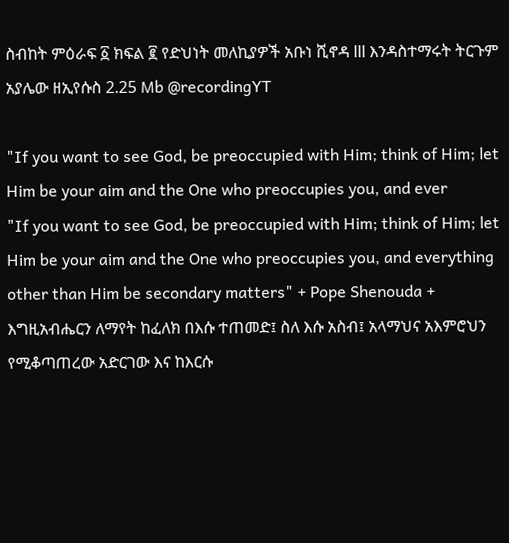ስብከት ምዕራፍ ፩ ክፍል ፪ የድህነት መለኪያዎች አቡነ ሺኖዳ lll እንዳስተማሩት ትርጉም አያሌው ዘኢየሱስ 2.25 Mb @recordingYT

"If you want to see God, be preoccupied with Him; think of Him; let Him be your aim and the One who preoccupies you, and ever
"If you want to see God, be preoccupied with Him; think of Him; let Him be your aim and the One who preoccupies you, and everything other than Him be secondary matters" + Pope Shenouda + እግዚአብሔርን ለማየት ከፈለክ በእሱ ተጠመድ፤ ስለ እሱ አስብ፤ አላማህና አእምሮህን የሚቆጣጠረው አድርገው እና ከእርሱ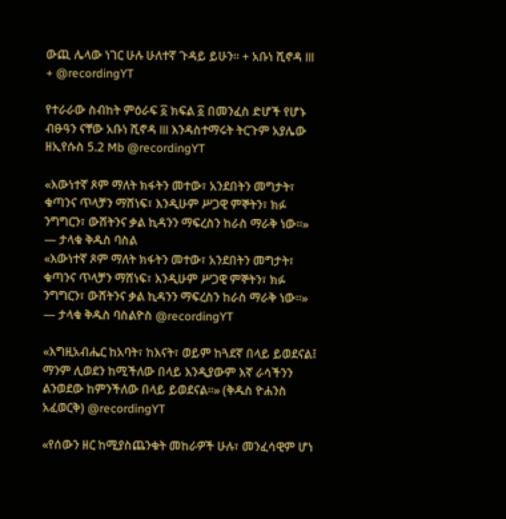ውጪ ሌላው ነገር ሁሉ ሁለተኛ ጉዳይ ይሁን። + አቡነ ሺኖዳ lll + @recordingYT

የተራራው ስብከት ምዕራፍ ፩ ክፍል ፩ በመንፈስ ድሆች የሆኑ ብፁዓን ናቸው አቡነ ሺኖዳ lll እንዳስተማሩት ትርጉም አያሌው ዘኢየሱስ 5.2 Mb @recordingYT

«እውነተኛ ጾም ማለት ክፋትን መተው፣ አንደበትን መግታት፣ ቁጣንና ጥላቻን ማሸነፍ፣ እንዲሁም ሥጋዊ ምኞትን፣ ክፉ ንግግርን፣ ውሸትንና ቃል ኪዳንን ማፍረስን ከራስ ማራቅ ነው።» — ታላቁ ቅዱስ ባስል
«እውነተኛ ጾም ማለት ክፋትን መተው፣ አንደበትን መግታት፣ ቁጣንና ጥላቻን ማሸነፍ፣ እንዲሁም ሥጋዊ ምኞትን፣ ክፉ ንግግርን፣ ውሸትንና ቃል ኪዳንን ማፍረስን ከራስ ማራቅ ነው።» — ታላቁ ቅዱስ ባስልዮስ @recordingYT

«እግዚአብሔር ከአባት፣ ከእናት፣ ወይም ከጓደኛ በላይ ይወደናል፤ ማንም ሊወደን ከሚችለው በላይ እንዲያውም እኛ ራሳችንን ልንወደው ከምንችለው በላይ ይወደናል።» (ቅዱስ ዮሐንስ አፈወርቅ) @recordingYT

«የሰውን ዘር ከሚያስጨንቁት መከራዎች ሁሉ፣ መንፈሳዊም ሆነ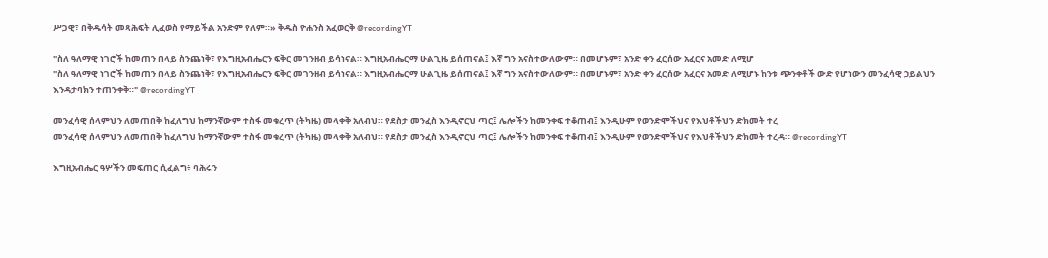ሥጋዊ፣ በቅዱሳት መጻሕፍት ሊፈወስ የማይችል አንድም የለም።» ቅዱስ ዮሐንስ አፈወርቅ @recordingYT

"ስለ ዓለማዊ ነገሮች ከመጠን በላይ ስንጨነቅ፣ የእግዚአብሔርን ፍቅር መገንዘብ ይሳነናል። እግዚአብሔርማ ሁልጊዜ ይሰጠናል፤ እኛ ግን አናስተውለውም። በመሆኑም፣ አንድ ቀን ፈርሰው አፈርና አመድ ለሚሆ
"ስለ ዓለማዊ ነገሮች ከመጠን በላይ ስንጨነቅ፣ የእግዚአብሔርን ፍቅር መገንዘብ ይሳነናል። እግዚአብሔርማ ሁልጊዜ ይሰጠናል፤ እኛ ግን አናስተውለውም። በመሆኑም፣ አንድ ቀን ፈርሰው አፈርና አመድ ለሚሆኑ ከንቱ ጭንቀቶች ውድ የሆነውን መንፈሳዊ ኃይልህን እንዳታባክን ተጠንቀቅ።" @recordingYT

መንፈሳዊ ሰላምህን ለመጠበቅ ከፈለግህ ከማንኛውም ተስፋ መቁረጥ (ትካዜ) መላቀቅ አለብህ። የደስታ መንፈስ እንዲኖርህ ጣር፤ ሌሎችን ከመንቀፍ ተቆጠብ፤ እንዲሁም የወንድሞችህና የእህቶችህን ድክመት ተረ
መንፈሳዊ ሰላምህን ለመጠበቅ ከፈለግህ ከማንኛውም ተስፋ መቁረጥ (ትካዜ) መላቀቅ አለብህ። የደስታ መንፈስ እንዲኖርህ ጣር፤ ሌሎችን ከመንቀፍ ተቆጠብ፤ እንዲሁም የወንድሞችህና የእህቶችህን ድክመት ተረዳ። @recordingYT

እግዚአብሔር ዓሦችን መፍጠር ሲፈልግ፥ ባሕሩን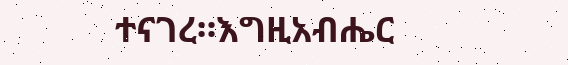ተናገረ።እግዚአብሔር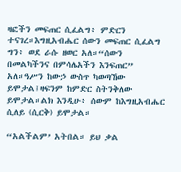ዛፎችን መፍጠር ሲፈልግ፥ ምድርን ተናገረ።እግዚአብሔር ሰውን መፍጠር ሲፈልግ ግን፥ ወደ ራሱ ዘወር አለ።“ሰውን በመልካችንና በምሳሌአችን እንፍጠር” አለ።ዓሥን ከውኃ ውስጥ ካወጣኸው ይሞታል፤ዛፍንም ከምድር ስትንቅለው ይሞታል።ልክ እንዲሁ፥ ሰውም ከእግዚአብሔር ሲለይ (ሲርቅ) ይሞታል።

“አልችልም’ አትበል። ይህ ቃል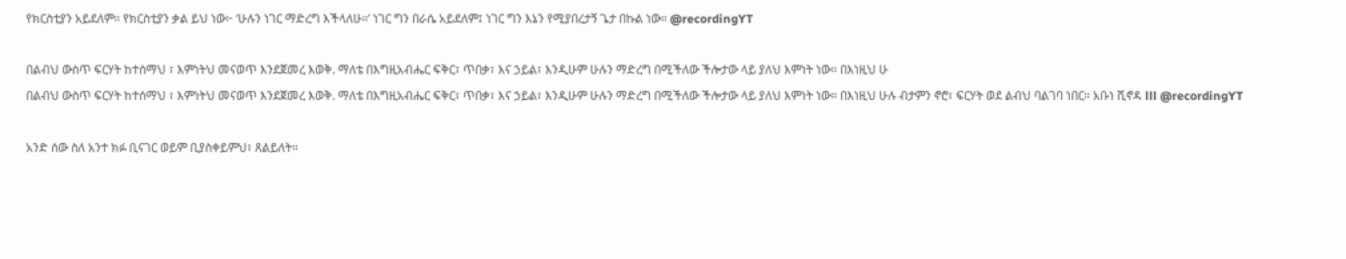የክርስቲያን አይደለም። የክርስቲያን ቃል ይህ ነው፦ ‘ሁሉን ነገር ማድረግ እችላለሁ።’ ነገር ግን በራሴ አይደለም፤ ነገር ግን እኔን የሚያበረታኝ ጌታ በኩል ነው። @recordingYT

በልብህ ውስጥ ፍርሃት ከተሰማህ ፣ እምነትህ መናወጥ እንደጀመረ እወቅ. ማለቴ በእግዚአብሔር ፍቅር፣ ጥበቃ፣ እና ኃይል፣ እንዲሁም ሁሉን ማድረግ በሚችለው ችሎታው ላይ ያለህ እምነት ነው። በእነዚህ ሁ
በልብህ ውስጥ ፍርሃት ከተሰማህ ፣ እምነትህ መናወጥ እንደጀመረ እወቅ. ማለቴ በእግዚአብሔር ፍቅር፣ ጥበቃ፣ እና ኃይል፣ እንዲሁም ሁሉን ማድረግ በሚችለው ችሎታው ላይ ያለህ እምነት ነው። በእነዚህ ሁሉ ብታምን ኖሮ፣ ፍርሃት ወደ ልብህ ባልገባ ነበር። አቡነ ሺኖዳ lll @recordingYT

አንድ ሰው ስለ አንተ ክፉ ቢናገር ወይም ቢያስቀይምህ፣ ጸልይለት።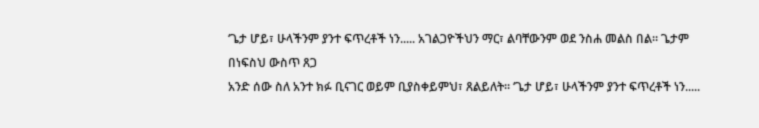‘ጌታ ሆይ፣ ሁላችንም ያንተ ፍጥረቶች ነን..... አገልጋዮችህን ማር፣ ልባቸውንም ወደ ንስሐ መልስ በል። ጌታም በነፍስህ ውስጥ ጸጋ
አንድ ሰው ስለ አንተ ክፉ ቢናገር ወይም ቢያስቀይምህ፣ ጸልይለት። ‘ጌታ ሆይ፣ ሁላችንም ያንተ ፍጥረቶች ነን.....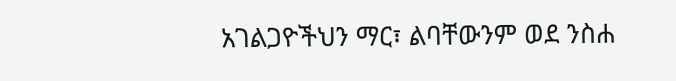አገልጋዮችህን ማር፣ ልባቸውንም ወደ ንስሐ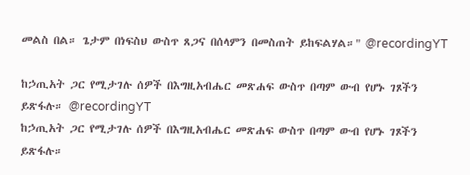መልስ በል። ጌታም በነፍስህ ውስጥ ጸጋና በሰላምን በመስጠት ይከፍልሃል።" @recordingYT

ከኃጢአት ጋር የሚታገሉ ሰዎች በእግዚአብሔር መጽሐፍ ውስጥ በጣም ውብ የሆኑ ገጾችን ይጽፋሉ። @recordingYT
ከኃጢአት ጋር የሚታገሉ ሰዎች በእግዚአብሔር መጽሐፍ ውስጥ በጣም ውብ የሆኑ ገጾችን ይጽፋሉ።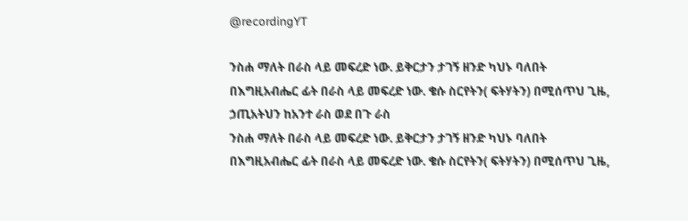@recordingYT

ንስሐ ማለት በራስ ላይ መፍረድ ነው. ይቅርታን ታገኝ ዘንድ ካህኑ ባለበት በእግዚአብሔር ፊት በራስ ላይ መፍረድ ነው. ቄሱ ስርየትን( ፍትሃትን) በሚሰጥህ ጊዜ, ኃጢአትህን ከአንተ ራስ ወደ በጉ ራስ
ንስሐ ማለት በራስ ላይ መፍረድ ነው. ይቅርታን ታገኝ ዘንድ ካህኑ ባለበት በእግዚአብሔር ፊት በራስ ላይ መፍረድ ነው. ቄሱ ስርየትን( ፍትሃትን) በሚሰጥህ ጊዜ,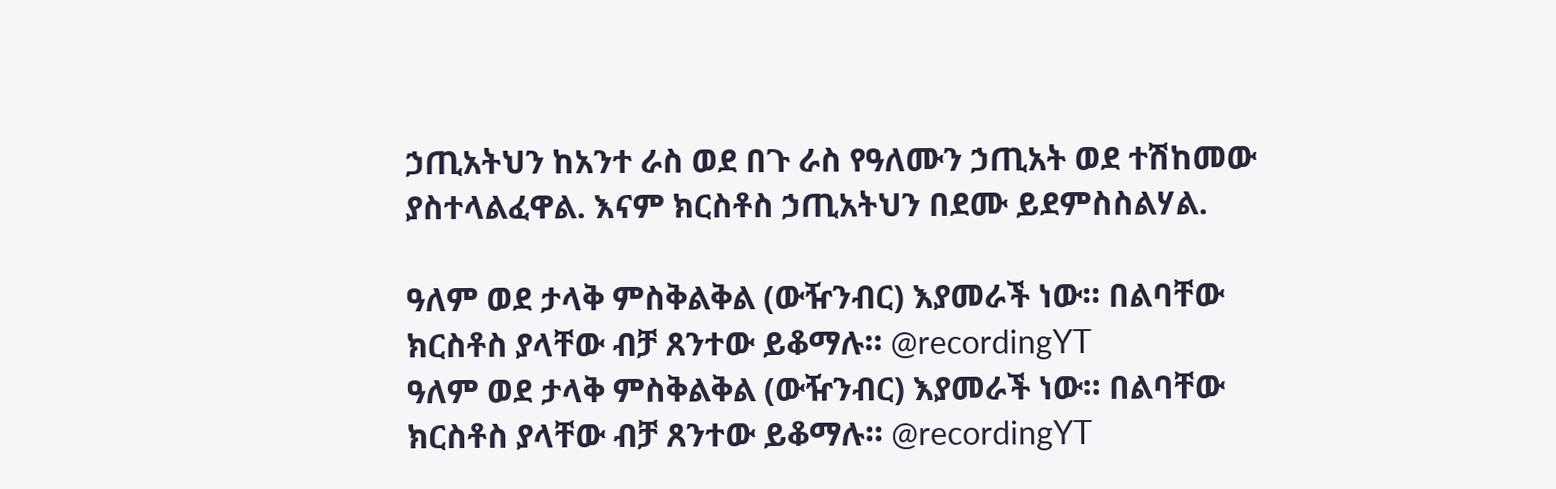ኃጢአትህን ከአንተ ራስ ወደ በጉ ራስ የዓለሙን ኃጢአት ወደ ተሽከመው ያስተላልፈዋል. እናም ክርስቶስ ኃጢአትህን በደሙ ይደምስስልሃል.

ዓለም ወደ ታላቅ ምስቅልቅል (ውዥንብር) እያመራች ነው። በልባቸው ክርስቶስ ያላቸው ብቻ ጸንተው ይቆማሉ። @recordingYT
ዓለም ወደ ታላቅ ምስቅልቅል (ውዥንብር) እያመራች ነው። በልባቸው ክርስቶስ ያላቸው ብቻ ጸንተው ይቆማሉ። @recordingYT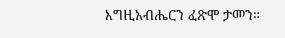እግዚአብሔርን ፈጽሞ ታመን።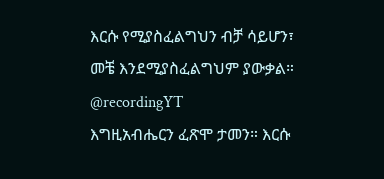እርሱ የሚያስፈልግህን ብቻ ሳይሆን፣ መቼ እንደሚያስፈልግህም ያውቃል። @recordingYT
እግዚአብሔርን ፈጽሞ ታመን። እርሱ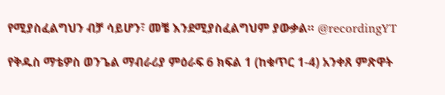የሚያስፈልግህን ብቻ ሳይሆን፣ መቼ እንደሚያስፈልግህም ያውቃል። @recordingYT

የቅዱስ ማቴዎስ ወንጌል ማብራሪያ ምዕራፍ 6 ክፍል 1 (ከቁጥር 1-4) አንቀጸ ምጽዋት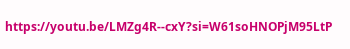https://youtu.be/LMZg4R--cxY?si=W61soHNOPjM95LtP